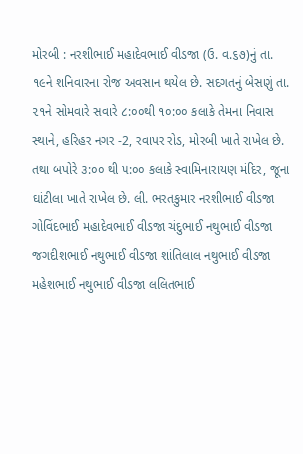મોરબી : નરશીભાઈ મહાદેવભાઈ વીડજા (ઉ. વ.૬૭)નું તા. ૧૯ને શનિવારના રોજ અવસાન થયેલ છે. સદગતનું બેસણું તા. ૨૧ને સોમવારે સવારે ૮:૦૦થી ૧૦:૦૦ કલાકે તેમના નિવાસ સ્થાને, હરિહર નગર -2, રવાપર રોડ, મોરબી ખાતે રાખેલ છે. તથા બપોરે ૩:૦૦ થી ૫:૦૦ કલાકે સ્વામિનારાયણ મંદિર, જૂના ઘાંટીલા ખાતે રાખેલ છે. લી. ભરતકુમાર નરશીભાઈ વીડજા ગોવિંદભાઈ મહાદેવભાઈ વીડજા ચંદુભાઈ નથુભાઈ વીડજા જગદીશભાઈ નથુભાઈ વીડજા શાંતિલાલ નથુભાઈ વીડજા મહેશભાઈ નથુભાઈ વીડજા લલિતભાઈ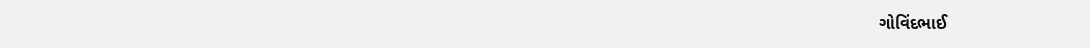ગોવિંદભાઈ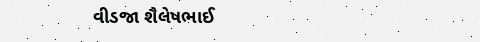વીડજા શૈલેષભાઈ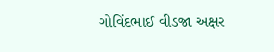ગોવિંદભાઈ વીડજા અક્ષર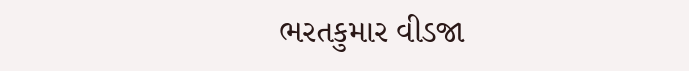ભરતકુમાર વીડજા